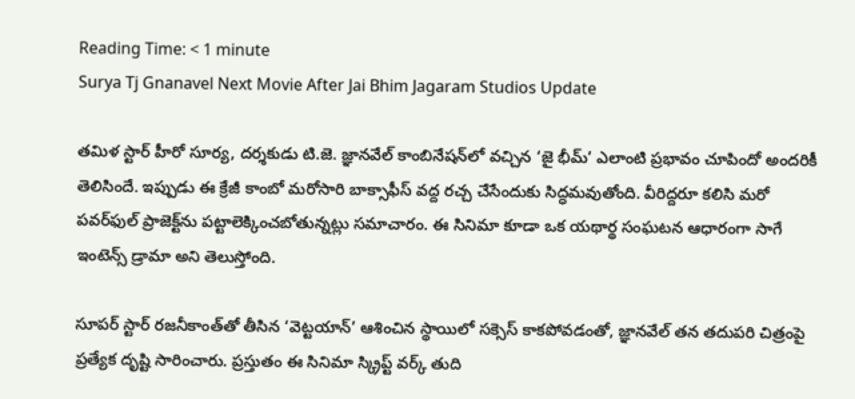Reading Time: < 1 minute
Surya Tj Gnanavel Next Movie After Jai Bhim Jagaram Studios Update

తమిళ స్టార్ హీరో సూర్య, దర్శకుడు టి.జె. జ్ఞానవేల్ కాంబినేషన్‌లో వచ్చిన ‘జై భీమ్’ ఎలాంటి ప్రభావం చూపిందో అందరికీ తెలిసిందే. ఇప్పుడు ఈ క్రేజీ కాంబో మరోసారి బాక్సాఫీస్ వద్ద రచ్చ చేసేందుకు సిద్ధమవుతోంది. వీరిద్దరూ కలిసి మరో పవర్‌ఫుల్ ప్రాజెక్ట్‌ను పట్టాలెక్కించబోతున్నట్లు సమాచారం. ఈ సినిమా కూడా ఒక యథార్థ సంఘటన ఆధారంగా సాగే ఇంటెన్స్ డ్రామా అని తెలుస్తోంది.

సూపర్ స్టార్ రజనీకాంత్‌తో తీసిన ‘వెట్టయాన్’ ఆశించిన స్థాయిలో సక్సెస్ కాకపోవడంతో, జ్ఞానవేల్ తన తదుపరి చిత్రంపై ప్రత్యేక దృష్టి సారించారు. ప్రస్తుతం ఈ సినిమా స్క్రిప్ట్ వర్క్ తుది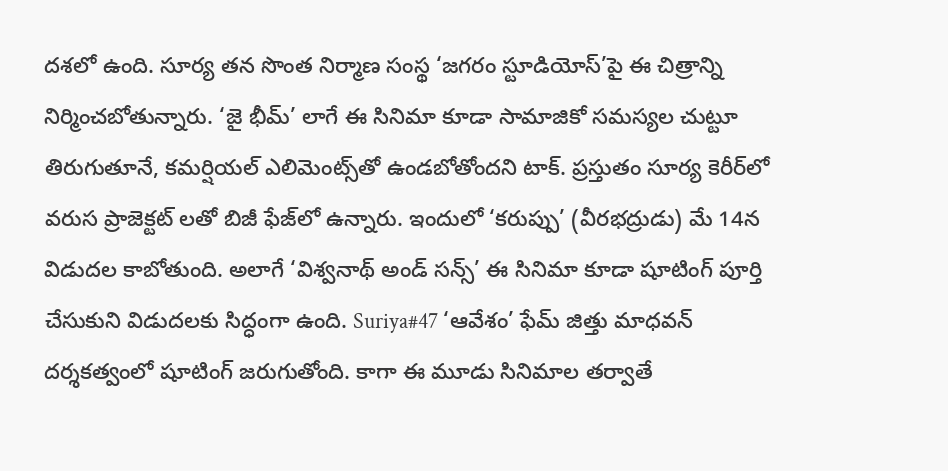దశలో ఉంది. సూర్య తన సొంత నిర్మాణ సంస్థ ‘జగరం స్టూడియోస్’పై ఈ చిత్రాన్ని నిర్మించబోతున్నారు. ‘జై భీమ్’ లాగే ఈ సినిమా కూడా సామాజికో సమస్యల చుట్టూ తిరుగుతూనే, కమర్షియల్ ఎలిమెంట్స్‌తో ఉండబోతోందని టాక్. ప్రస్తుతం సూర్య కెరీర్‌లో వరుస ప్రాజెక్టట్ లతో బిజీ ఫేజ్‌లో ఉన్నారు. ఇందులో ‘కరుప్పు’ (వీరభద్రుడు) మే 14న విడుదల కాబోతుంది. అలాగే ‘విశ్వనాథ్ అండ్ సన్స్’ ఈ సినిమా కూడా షూటింగ్ పూర్తి చేసుకుని విడుదలకు సిద్ధంగా ఉంది. Suriya#47 ‘ఆవేశం’ ఫేమ్ జిత్తు మాధవన్ దర్శకత్వంలో షూటింగ్ జరుగుతోంది. కాగా ఈ మూడు సినిమాల తర్వాతే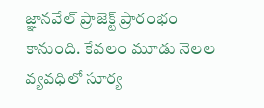జ్ఞానవేల్ ప్రాజెక్ట్ ప్రారంభం కానుంది. కేవలం మూడు నెలల వ్యవధిలో సూర్య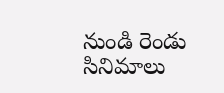నుండి రెండు సినిమాలు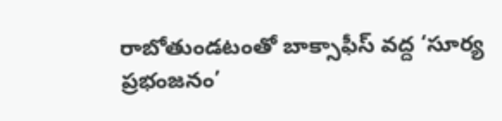రాబోతుండటంతో బాక్సాఫీస్ వద్ద ‘సూర్య ప్రభంజనం’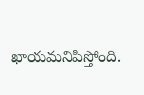ఖాయమనిపిస్తోంది.